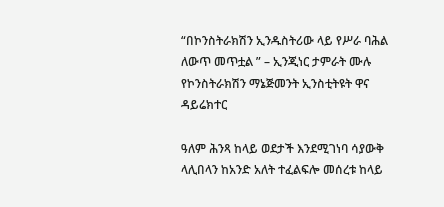“በኮንስትራክሽን ኢንዱስትሪው ላይ የሥራ ባሕል ለውጥ መጥቷል ” – ኢንጂነር ታምራት ሙሉ የኮንስትራክሽን ማኔጅመንት ኢንስቲትዩት ዋና ዳይሬክተር

ዓለም ሕንጻ ከላይ ወደታች እንደሚገነባ ሳያውቅ ላሊበላን ከአንድ አለት ተፈልፍሎ መሰረቱ ከላይ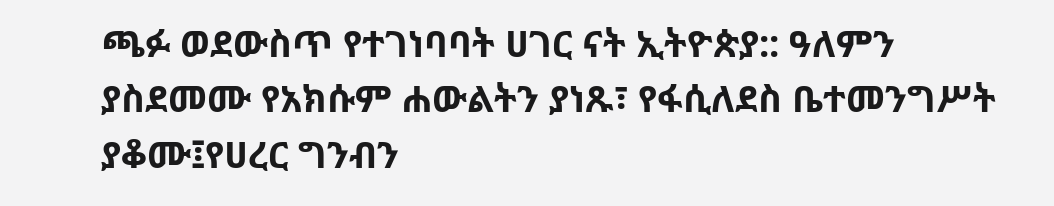ጫፉ ወደውስጥ የተገነባባት ሀገር ናት ኢትዮጵያ:: ዓለምን ያስደመሙ የአክሱም ሐውልትን ያነጹ፣ የፋሲለደስ ቤተመንግሥት ያቆሙ፤የሀረር ግንብን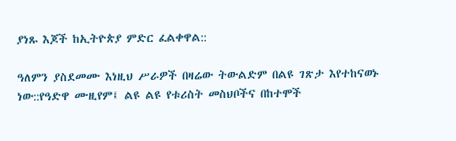ያነጹ እጆች ከኢትዮጵያ ምድር ፈልቀዋል::

ዓለምን ያስደመሙ እነዚህ ሥራዎች በዛሬው ትውልድም በልዩ ገጽታ እየተከናወኑ ነው::የዓድዋ ሙዚየም፤ ልዩ ልዩ የቱሪስት መስህቦችና በከተሞች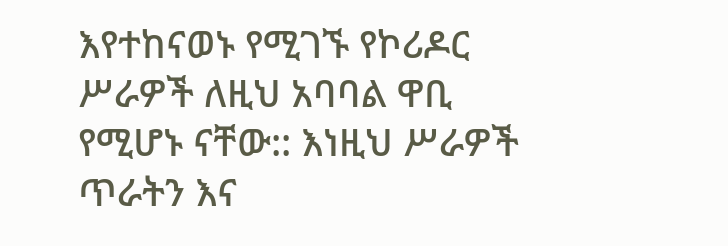እየተከናወኑ የሚገኙ የኮሪዶር ሥራዎች ለዚህ አባባል ዋቢ የሚሆኑ ናቸው:: እነዚህ ሥራዎች ጥራትን እና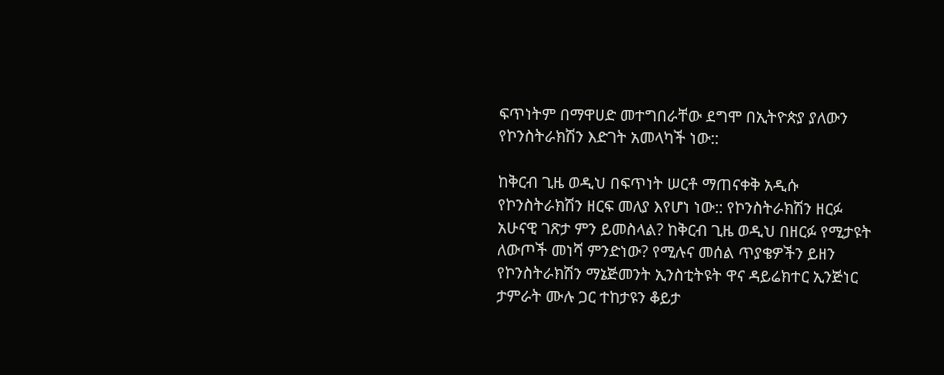ፍጥነትም በማዋሀድ መተግበራቸው ደግሞ በኢትዮጵያ ያለውን የኮንስትራክሽን እድገት አመላካች ነው::

ከቅርብ ጊዜ ወዲህ በፍጥነት ሠርቶ ማጠናቀቅ አዲሱ የኮንስትራክሽን ዘርፍ መለያ እየሆነ ነው:: የኮንስትራክሽን ዘርፉ አሁናዊ ገጽታ ምን ይመስላል? ከቅርብ ጊዜ ወዲህ በዘርፉ የሚታዩት ለውጦች መነሻ ምንድነው? የሚሉና መሰል ጥያቄዎችን ይዘን የኮንስትራክሽን ማኔጅመንት ኢንስቲትዩት ዋና ዳይሬክተር ኢንጅነር ታምራት ሙሉ ጋር ተከታዩን ቆይታ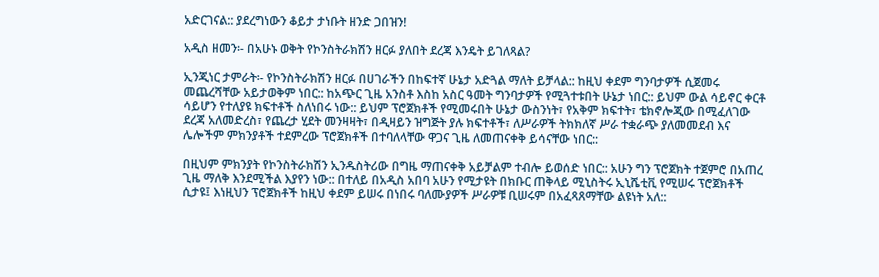አድርገናል:: ያደረግነውን ቆይታ ታነቡት ዘንድ ጋበዝን!

አዲስ ዘመን፡- በአሁኑ ወቅት የኮንስትራክሽን ዘርፉ ያለበት ደረጃ እንዴት ይገለጻል?

ኢንጂነር ታምራት፡- የኮንስትራክሽን ዘርፉ በሀገራችን በከፍተኛ ሁኔታ አድጓል ማለት ይቻላል:: ከዚህ ቀደም ግንባታዎች ሲጀመሩ መጨረሻቸው አይታወቅም ነበር:: ከአጭር ጊዜ አንስቶ እስከ አስር ዓመት ግንባታዎች የሚጓተቱበት ሁኔታ ነበር:: ይህም ውል ሳይኖር ቀርቶ ሳይሆን የተለያዩ ክፍተቶች ስለነበሩ ነው:: ይህም ፕሮጀክቶች የሚመሩበት ሁኔታ ውስንነት፣ የአቅም ክፍተት፣ ቴክኖሎጂው በሚፈለገው ደረጃ አለመድረስ፣ የጨረታ ሂደት መንዛዛት፣ በዲዛይን ዝግጅት ያሉ ክፍተቶች፣ ለሥራዎች ትክክለኛ ሥራ ተቋራጭ ያለመመደብ እና ሌሎችም ምክንያቶች ተደምረው ፕሮጀክቶች በተባለላቸው ዋጋና ጊዜ ለመጠናቀቅ ይሳናቸው ነበር::

በዚህም ምክንያት የኮንስትራክሽን ኢንዱስትሪው በግዜ ማጠናቀቅ አይቻልም ተብሎ ይወሰድ ነበር:: አሁን ግን ፕሮጀክት ተጀምሮ በአጠረ ጊዜ ማለቅ እንደሚችል እያየን ነው:: በተለይ በአዲስ አበባ አሁን የሚታዩት በክቡር ጠቅላይ ሚኒስትሩ ኢኒሼቲቪ የሚሠሩ ፕሮጀክቶች ሲታዩ፤ እነዚህን ፕሮጀክቶች ከዚህ ቀደም ይሠሩ በነበሩ ባለሙያዎች ሥራዎቹ ቢሠሩም በአፈጻጸማቸው ልዩነት አለ::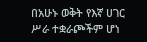በአሁኑ ወቅት የእኛ ሀገር ሥራ ተቋራጮችም ሆነ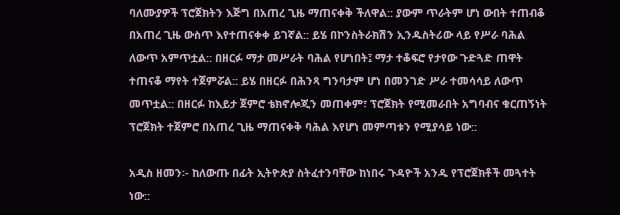ባለሙያዎች ፕሮጀክትን እጅግ በአጠረ ጊዜ ማጠናቀቅ ችለዋል:: ያውም ጥራትም ሆነ ውበት ተጠብቆ በአጠረ ጊዜ ውስጥ እየተጠናቀቀ ይገኛል:: ይሄ በኮንስትራክሽን ኢንዱስትሪው ላይ የሥራ ባሕል ለውጥ አምጥቷል:: በዘርፉ ማታ መሥራት ባሕል የሆነበት፤ ማታ ተቆፍሮ የታየው ጉድጓድ ጠዋት ተጠናቆ ማየት ተጀምሯል:: ይሄ በዘርፉ በሕንጻ ግንባታም ሆነ በመንገድ ሥራ ተመሳሳይ ለውጥ መጥቷል:: በዘርፉ ከእይታ ጀምሮ ቴክኖሎጂን መጠቀም፣ ፕሮጀክት የሚመራበት አግባብና ቁርጠኝነት ፕሮጀክት ተጀምሮ በአጠረ ጊዜ ማጠናቀቅ ባሕል እየሆነ መምጣቱን የሚያሳይ ነው::

አዲስ ዘመን፡- ከለውጡ በፊት ኢትዮጵያ ስትፈተንባቸው ከነበሩ ጉዳዮች አንዱ የፕሮጀክቶች መጓተት ነው::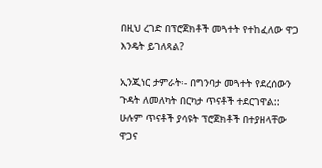በዚህ ረገድ በፕሮጀክቶች መጓተት የተከፈለው ዋጋ እንዴት ይገለጻል?

ኢንጂነር ታምራት፡- በግንባታ መጓተት የደረሰውን ጉዳት ለመለካት በርካታ ጥናቶች ተደርገዋል:: ሁሉም ጥናቶች ያሳዩት ፕሮጀክቶች በተያዘላቸው ዋጋና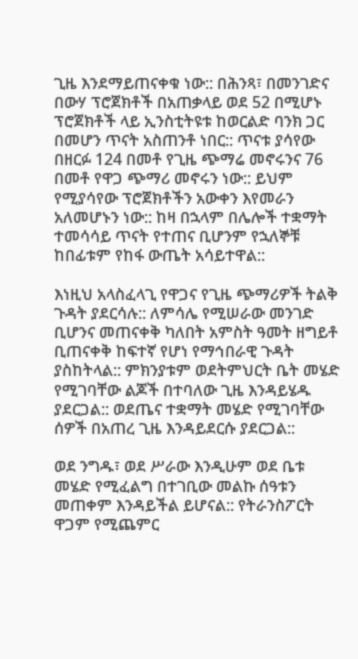ጊዜ እንደማይጠናቀቁ ነው:: በሕንጻ፣ በመንገድና በውሃ ፕሮጀክቶች በአጠቃላይ ወደ 52 በሚሆኑ ፕሮጀክቶች ላይ ኢንስቲትዩቱ ከወርልድ ባንክ ጋር በመሆን ጥናት አስጠንቶ ነበር:: ጥናቱ ያሳየው በዘርፉ 124 በመቶ የጊዜ ጭማሬ መኖሩንና 76 በመቶ የዋጋ ጭማሪ መኖሩን ነው:: ይህም የሚያሳየው ፕሮጀክቶችን አውቀን እየመራን አለመሆኑን ነው:: ከዛ በኋላም በሌሎች ተቋማት ተመሳሳይ ጥናት የተጠና ቢሆንም የኋለኞቹ ከበፊቱም የከፋ ውጤት አሳይተዋል::

እነዚህ አላስፈላጊ የዋጋና የጊዜ ጭማሪዎች ትልቅ ጉዳት ያደርሳሉ:: ለምሳሌ የሚሠራው መንገድ ቢሆንና መጠናቀቅ ካለበት አምስት ዓመት ዘግይቶ ቢጠናቀቅ ከፍተኛ የሆነ የማኅበራዊ ጉዳት ያስከትላል:: ምክንያቱም ወደትምህርት ቤት መሄድ የሚገባቸው ልጆች በተባለው ጊዜ እንዳይሄዱ ያደርጋል:: ወደጤና ተቋማት መሄድ የሚገባቸው ሰዎች በአጠረ ጊዜ እንዳይደርሱ ያደርጋል::

ወደ ንግዱ፣ ወደ ሥራው እንዲሁም ወደ ቤቱ መሄድ የሚፈልግ በተገቢው መልኩ ሰዓቱን መጠቀም እንዳይችል ይሆናል:: የትራንስፖርት ዋጋም የሚጨምር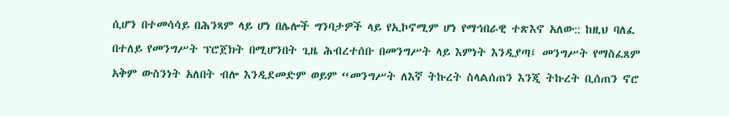ሲሆን በተመሳሳይ በሕንጻም ላይ ሆነ በሌሎች ግንባታዎች ላይ የኢኮኖሚም ሆነ የማኅበራዊ ተጽእኖ አለው:: ከዚህ ባለፈ በተለይ የመንግሥት ፕሮጀክት በሚሆንበት ጊዜ ሕብረተሰቡ በመንግሥት ላይ እምነት እንዲያጣ፤ መንግሥት የማስፈጸም አቅም ውስንነት አለበት ብሎ እንዲደመድም ወይም “መንግሥት ለእኛ ትኩረት ስላልሰጠን እንጂ ትኩረት ቢሰጠን ኖሮ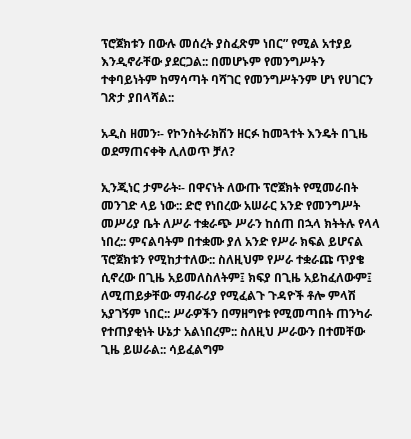ፕሮጀክቱን በውሉ መሰረት ያስፈጽም ነበር” የሚል አተያይ እንዲኖራቸው ያደርጋል:: በመሆኑም የመንግሥትን ተቀባይነትም ከማሳጣት ባሻገር የመንግሥትንም ሆነ የሀገርን ገጽታ ያበላሻል::

አዲስ ዘመን፡- የኮንስትራክሽን ዘርፉ ከመጓተት እንዴት በጊዜ ወደማጠናቀቅ ሊለወጥ ቻለ?

ኢንጂነር ታምራት፡- በዋናነት ለውጡ ፕሮጀክት የሚመራበት መንገድ ላይ ነው:: ድሮ የነበረው አሠራር አንድ የመንግሥት መሥሪያ ቤት ለሥራ ተቋራጭ ሥራን ከሰጠ በኋላ ክትትሉ የላላ ነበረ:: ምናልባትም በተቋሙ ያለ አንድ የሥራ ክፍል ይሆናል ፕሮጀክቱን የሚከታተለው:: ስለዚህም የሥራ ተቋራጩ ጥያቄ ሲኖረው በጊዜ አይመለስለትም፤ ክፍያ በጊዜ አይከፈለውም፤ ለሚጠይቃቸው ማብራሪያ የሚፈልጉ ጉዳዮች ቶሎ ምላሽ አያገኝም ነበር:: ሥራዎችን በማዘግየቱ የሚመጣበት ጠንካራ የተጠያቂነት ሁኔታ አልነበረም:: ስለዚህ ሥራውን በተመቸው ጊዜ ይሠራል:: ሳይፈልግም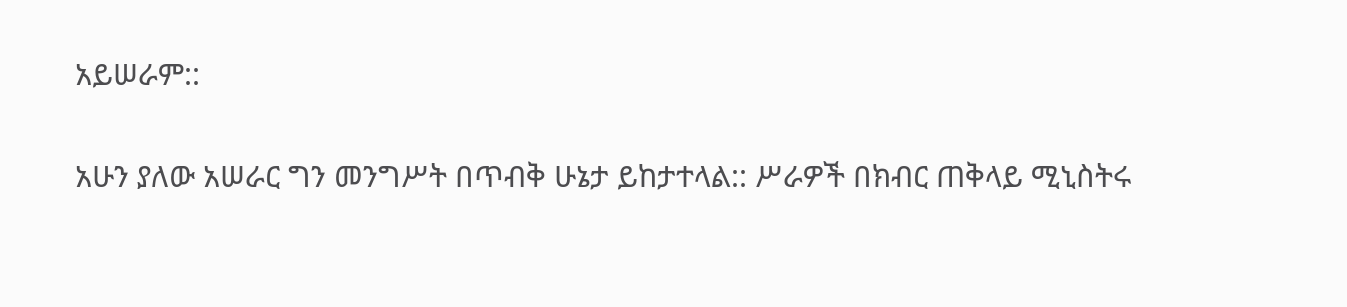አይሠራም::

አሁን ያለው አሠራር ግን መንግሥት በጥብቅ ሁኔታ ይከታተላል:: ሥራዎች በክብር ጠቅላይ ሚኒስትሩ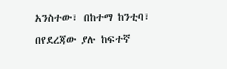አንስተው፣ በከተማ ከንቲባ፣ በየደረጃው ያሉ ከፍተኛ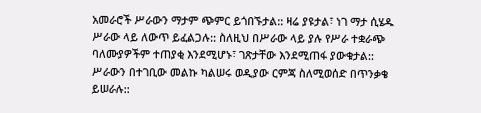አመራሮች ሥራውን ማታም ጭምር ይጎበኙታል:: ዛሬ ያዩታል፣ ነገ ማታ ሲሄዱ ሥራው ላይ ለውጥ ይፈልጋሉ:: ስለዚህ በሥራው ላይ ያሉ የሥራ ተቋራጭ ባለሙያዎችም ተጠያቂ እንደሚሆኑ፣ ገጽታቸው እንደሚጠፋ ያውቁታል:: ሥራውን በተገቢው መልኩ ካልሠሩ ወዲያው ርምጃ ስለሚወሰድ በጥንቃቄ ይሠራሉ::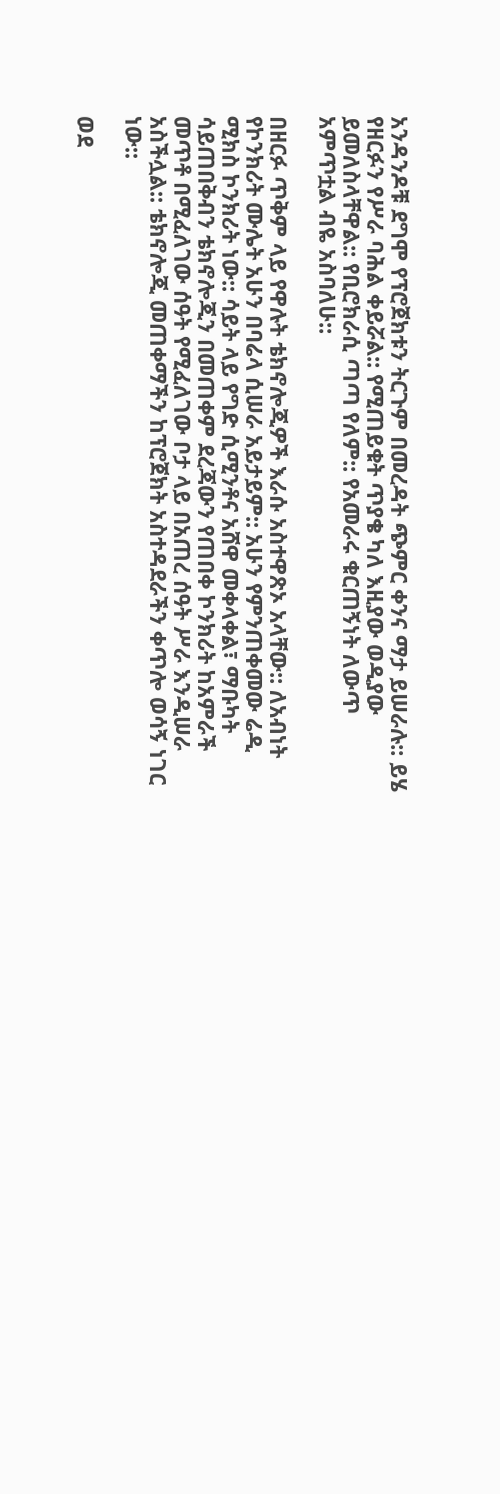አንዳንዶቹ ደግሞ የፕሮጀክቱን ትርጉም በመረዳት ጭምር ቀንና ማታ ይሠራሉ:: ይሄ የዘርፉን የሥራ ባሕል ቀይሯል:: የሚጠይቁት ጥያቄ ካለ እዚያው ወዲያው ይመለስላቸዋል:: የቢሮክራሲ ጣጣ የለም:: የአመራሩ ቁርጠኝነት ለውጥ አምጥቷል ብዬ አስባለሁ::

በዘርፉ ጥቅም ላይ የዋሉት ቴክኖሎጂዎች እራሱ አስተዋጽኦ አላቸው:: ለአብነት የኮንክሪት ሙሌት አሁን በባሬላ ሲሠራ አይታይም:: አሁን የምንጠቀመው ሬዲ ሚክስ ኮንክሪት ነው:: ሳይት ላይ የግድ ሲሚንቶና አሸዋ መቀላቀል፣ ማቡካት ሳይጠበቅብን ቴክኖሎጂን በመጠቀም ደረጃውን የጠበቀ ኮንክሪት ከአምራች መጥቶ በሚፈለገው ሰዓት የሚፈለገው ቦታ ላይ በአጠረ ሰዓት ሥራ እንዲሠራ አስችሏል:: ቴክኖሎጂ መጠቀማችን ከፕሮጀክት አስተዳደራችን ቀጥሎ ወሳኝ ነገር ነው::

ወደ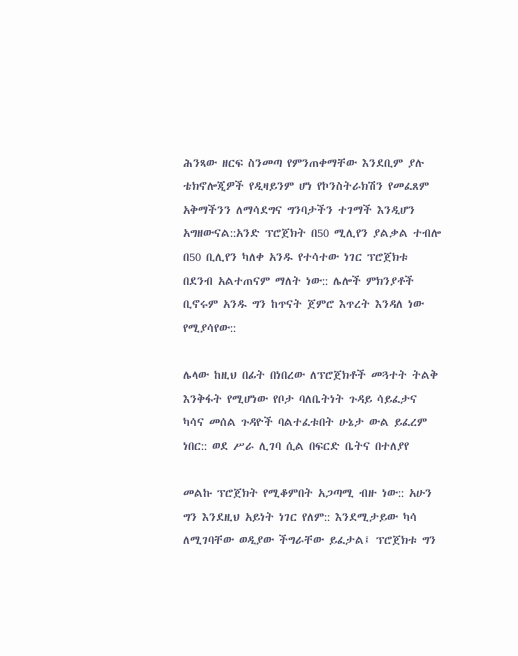ሕንጻው ዘርፍ ስንመጣ የምንጠቀማቸው እንደቢም ያሉ ቴክኖሎጂዎች የዲዛይንም ሆነ የኮንስትራክሽን የመፈጸም አቅማችንን ለማሳደግና ግንባታችን ተገማች እንዲሆን አግዘውናል::አንድ ፕሮጀክት በ50 ሚሊየን ያልቃል ተብሎ በ50 ቢሊየን ካለቀ አንዱ የተሳተው ነገር ፕሮጀክቱ በደንብ አልተጠናም ማለት ነው:: ሌሎች ምክንያቶች ቢኖሩም አንዱ ግን ከጥናት ጀምሮ እጥረት እንዳለ ነው የሚያሳየው::

ሌላው ከዚህ በፊት በነበረው ለፕሮጀክቶች መጓተት ትልቅ እንቅፋት የሚሆነው የቦታ ባለቤትነት ጉዳይ ሳይፈታና ካሳና መሰል ጉዳዮች ባልተፈቱበት ሁኔታ ውል ይፈረም ነበር:: ወደ ሥራ ሊገባ ሲል በፍርድ ቤትና በተለያየ

መልኩ ፕሮጀክት የሚቆምበት አጋጣሚ ብዙ ነው:: አሁን ግን እንደዚህ አይነት ነገር የለም:: እንደሚታይው ካሳ ለሚገባቸው ወዲያው ችግራቸው ይፈታል፤ ፕሮጀክቱ ግን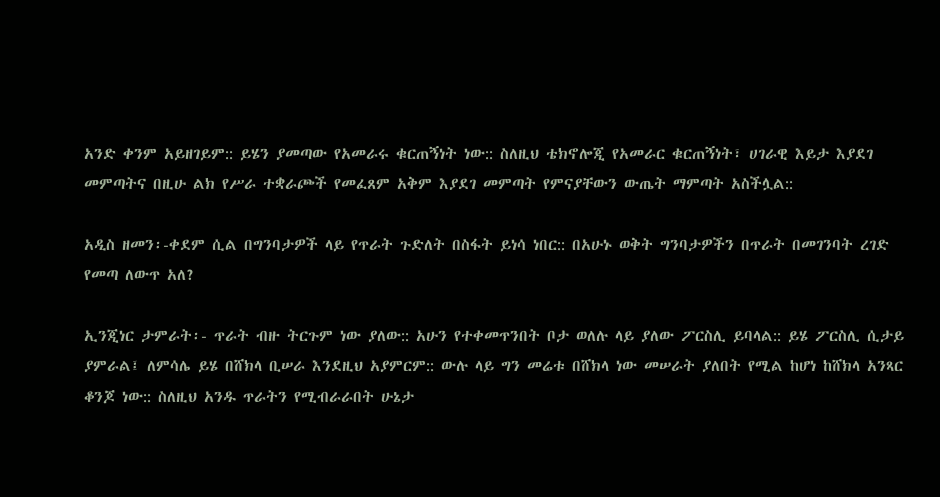አንድ ቀንም አይዘገይም:: ይሄን ያመጣው የአመራሩ ቁርጠኝነት ነው:: ስለዚህ ቴክኖሎጂ የአመራር ቁርጠኝነት፣ ሀገራዊ እይታ እያደገ መምጣትና በዚሁ ልክ የሥራ ተቋራጮች የመፈጸም አቅም እያደገ መምጣት የምናያቸውን ውጤት ማምጣት አስችሏል::

አዲስ ዘመን፡-ቀደም ሲል በግንባታዎች ላይ የጥራት ጉድለት በስፋት ይነሳ ነበር:: በአሁኑ ወቅት ግንባታዎችን በጥራት በመገንባት ረገድ የመጣ ለውጥ አለ?

ኢንጂነር ታምራት፡- ጥራት ብዙ ትርጉም ነው ያለው:: አሁን የተቀመጥንበት ቦታ ወለሉ ላይ ያለው ፖርስሊ ይባላል:: ይሄ ፖርስሊ ሲታይ ያምራል፤ ለምሳሌ ይሄ በሸክላ ቢሠራ እንደዚህ አያምርም:: ውሉ ላይ ግን መሬቱ በሸክላ ነው መሠራት ያለበት የሚል ከሆነ ከሸክላ አንጻር ቆንጆ ነው:: ስለዚህ አንዱ ጥራትን የሚብራራበት ሁኔታ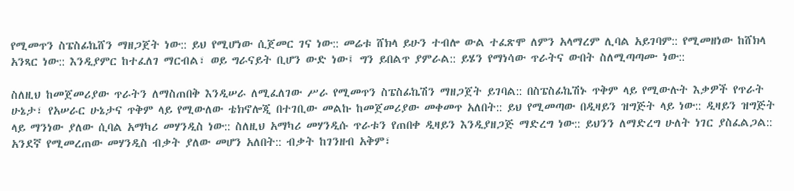የሚመጥን ስፔስፊኬሸን ማዘጋጀት ነው:: ይህ የሚሆነው ሲጀመር ገና ነው:: መሬቱ ሸክላ ይሁን ተብሎ ውል ተፈጽሞ ለምን አላማረም ሊባል አይገባም:: የሚመዘነው ከሸክላ አንጻር ነው:: እንዲያምር ከተፈለገ ማርብል፣ ወይ ግራናይት ቢሆን ውድ ነው፤ ግን ይበልጥ ያምራል:: ይሄን የማነሳው ጥራትና ውበት ስለሚጣጣሙ ነው::

ስለዚህ ከመጀመሪያው ጥራትን ለማስጠበቅ እንዲሠራ ለሚፈለገው ሥራ የሚመጥን ስፔስፊኬሽን ማዘጋጀት ይገባል:: በስፔስፊኬሽኑ ጥቅም ላይ የሚውሉት እቃዎች የጥራት ሁኔታ፣ የአሠራር ሁኔታና ጥቅም ላይ የሚውለው ቴክኖሎጂ በተገቢው መልኩ ከመጀመሪያው መቀመጥ አለበት:: ይህ የሚመጣው በዲዛይን ዝግጅት ላይ ነው:: ዲዛይን ዝግጅት ላይ ማንነው ያለው ሲባል አማካሪ መሃንዲስ ነው:: ስለዚህ አማካሪ መሃንዲሱ ጥራቱን የጠበቀ ዲዛይን እንዲያዘጋጅ ማድረግ ነው:: ይህንን ለማድረግ ሁለት ነገር ያስፈልጋል:: አንደኛ የሚመረጠው መሃንዲስ ብቃት ያለው መሆን አለበት:: ብቃት ከገንዘብ አቅም፣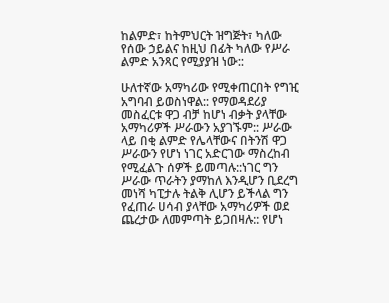ከልምድ፣ ከትምህርት ዝግጅት፣ ካለው የሰው ኃይልና ከዚህ በፊት ካለው የሥራ ልምድ አንጻር የሚያያዝ ነው::

ሁለተኛው አማካሪው የሚቀጠርበት የግዢ አግባብ ይወስነዋል:: የማወዳደሪያ መስፈርቱ ዋጋ ብቻ ከሆነ ብቃት ያላቸው አማካሪዎች ሥራውን አያገኙም:: ሥራው ላይ በቂ ልምድ የሌላቸውና በትንሽ ዋጋ ሥራውን የሆነ ነገር አድርገው ማስረከብ የሚፈልጉ ሰዎች ይመጣሉ::ነገር ግን ሥራው ጥራትን ያማከለ እንዲሆን ቢደረግ መነሻ ካፒታሉ ትልቅ ሊሆን ይችላል ግን የፈጠራ ሀሳብ ያላቸው አማካሪዎች ወደ ጨረታው ለመምጣት ይጋበዛሉ:: የሆነ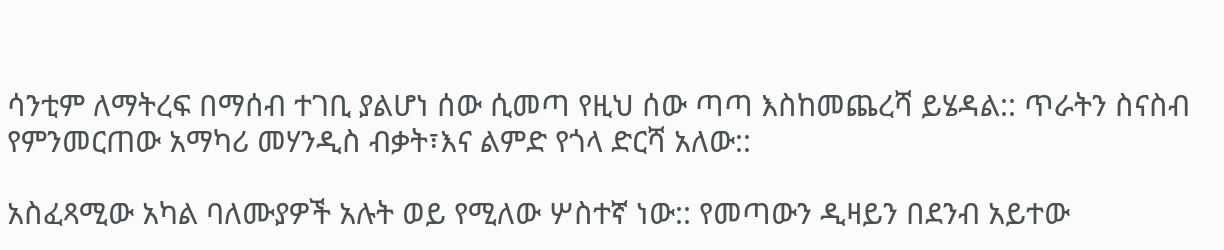ሳንቲም ለማትረፍ በማሰብ ተገቢ ያልሆነ ሰው ሲመጣ የዚህ ሰው ጣጣ እስከመጨረሻ ይሄዳል:: ጥራትን ስናስብ የምንመርጠው አማካሪ መሃንዲስ ብቃት፣እና ልምድ የጎላ ድርሻ አለው::

አስፈጻሚው አካል ባለሙያዎች አሉት ወይ የሚለው ሦስተኛ ነው:: የመጣውን ዲዛይን በደንብ አይተው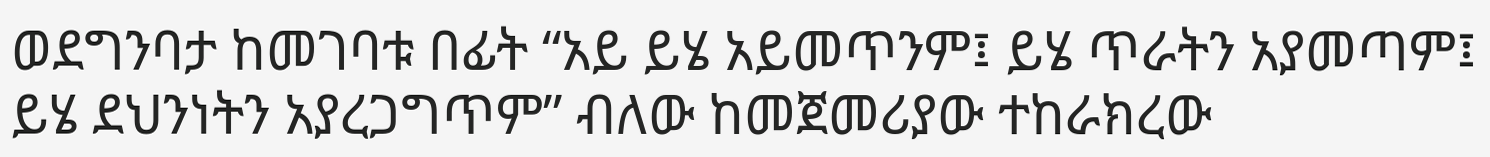ወደግንባታ ከመገባቱ በፊት “አይ ይሄ አይመጥንም፤ ይሄ ጥራትን አያመጣም፤ ይሄ ደህንነትን አያረጋግጥም” ብለው ከመጀመሪያው ተከራክረው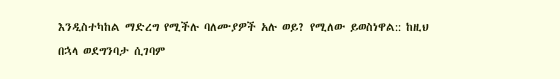እንዲስተካከል ማድረግ የሚችሉ ባለሙያዎች አሉ ወይ? የሚለው ይወስነዋል:: ከዚህ በኋላ ወደግንባታ ሲገባም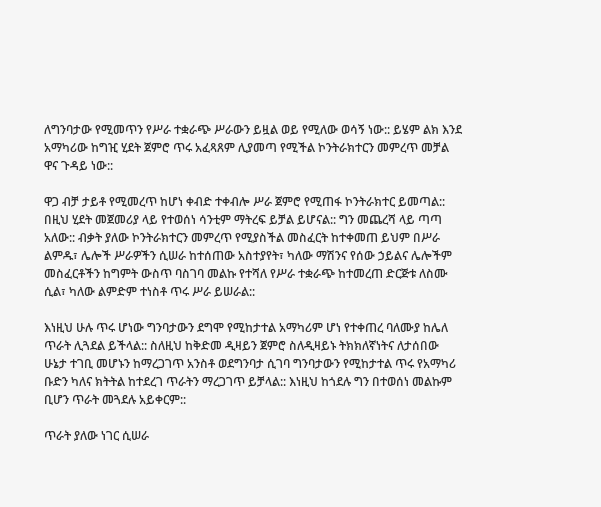ለግንባታው የሚመጥን የሥራ ተቋራጭ ሥራውን ይዟል ወይ የሚለው ወሳኝ ነው:: ይሄም ልክ እንደ አማካሪው ከግዢ ሂደት ጀምሮ ጥሩ አፈጻጸም ሊያመጣ የሚችል ኮንትራክተርን መምረጥ መቻል ዋና ጉዳይ ነው::

ዋጋ ብቻ ታይቶ የሚመረጥ ከሆነ ቀብድ ተቀብሎ ሥራ ጀምሮ የሚጠፋ ኮንትራክተር ይመጣል:: በዚህ ሂደት መጀመሪያ ላይ የተወሰነ ሳንቲም ማትረፍ ይቻል ይሆናል:: ግን መጨረሻ ላይ ጣጣ አለው:: ብቃት ያለው ኮንትራክተርን መምረጥ የሚያስችል መስፈርት ከተቀመጠ ይህም በሥራ ልምዱ፣ ሌሎች ሥራዎችን ሲሠራ ከተሰጠው አስተያየት፣ ካለው ማሽንና የሰው ኃይልና ሌሎችም መስፈርቶችን ከግምት ውስጥ ባስገባ መልኩ የተሻለ የሥራ ተቋራጭ ከተመረጠ ድርጅቱ ለስሙ ሲል፣ ካለው ልምድም ተነስቶ ጥሩ ሥራ ይሠራል::

እነዚህ ሁሉ ጥሩ ሆነው ግንባታውን ደግሞ የሚከታተል አማካሪም ሆነ የተቀጠረ ባለሙያ ከሌለ ጥራት ሊጓደል ይችላል:: ስለዚህ ከቅድመ ዲዛይን ጀምሮ ስለዲዛይኑ ትክክለኛነትና ለታሰበው ሁኔታ ተገቢ መሆኑን ከማረጋገጥ አንስቶ ወደግንባታ ሲገባ ግንባታውን የሚከታተል ጥሩ የአማካሪ ቡድን ካለና ክትትል ከተደረገ ጥራትን ማረጋገጥ ይቻላል:: እነዚህ ከጎደሉ ግን በተወሰነ መልኩም ቢሆን ጥራት መጓደሉ አይቀርም::

ጥራት ያለው ነገር ሲሠራ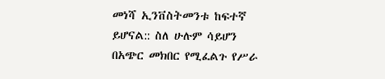መነሻ ኢንቨስትመንቱ ከፍተኛ ይሆናል:: ስለ ሁሉም ሳይሆን በአጭር መክበር የሚፈልጉ የሥራ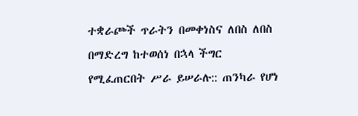ተቋራጮች ጥራትን በመቀነስና ለበስ ለበስ በማድረግ ከተወሰነ በኋላ ችግር የሚፈጠርበት ሥራ ይሠራሉ:: ጠንካራ የሆነ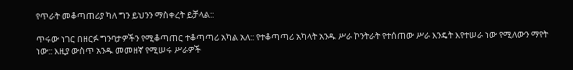የጥራት መቆጣጠሪያ ካለ ግን ይህንን ማስቀረት ይቻላል::

ጥሩው ነገር በዘርፉ ግንባታዎችን የሚቆጣጠር ተቆጣጣሪ አካል አለ:: የተቆጣጣሪ አካላት አንዱ ሥራ ኮንትራት የተሰጠው ሥራ እንዴት እየተሠራ ነው የሚለውን ማየት ነው:: እዚያ ውስጥ አንዱ መመዘኛ የሚሠሩ ሥራዎች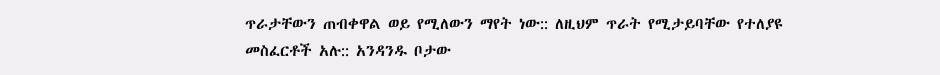ጥራታቸውን ጠብቀዋል ወይ የሚለውን ማየት ነው:: ለዚህም ጥራት የሚታይባቸው የተለያዩ መስፈርቶች አሉ:: አንዳንዱ ቦታው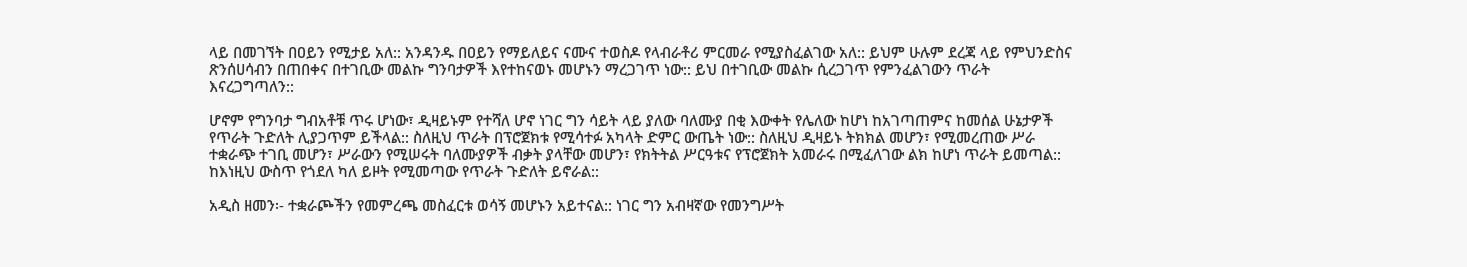ላይ በመገኘት በዐይን የሚታይ አለ:: አንዳንዱ በዐይን የማይለይና ናሙና ተወስዶ የላብራቶሪ ምርመራ የሚያስፈልገው አለ:: ይህም ሁሉም ደረጃ ላይ የምህንድስና ጽንሰሀሳብን በጠበቀና በተገቢው መልኩ ግንባታዎች እየተከናወኑ መሆኑን ማረጋገጥ ነው:: ይህ በተገቢው መልኩ ሲረጋገጥ የምንፈልገውን ጥራት እናረጋግጣለን::

ሆኖም የግንባታ ግብአቶቹ ጥሩ ሆነው፣ ዲዛይኑም የተሻለ ሆኖ ነገር ግን ሳይት ላይ ያለው ባለሙያ በቂ እውቀት የሌለው ከሆነ ከአገጣጠምና ከመሰል ሁኔታዎች የጥራት ጉድለት ሊያጋጥም ይችላል:: ስለዚህ ጥራት በፕሮጀክቱ የሚሳተፉ አካላት ድምር ውጤት ነው:: ስለዚህ ዲዛይኑ ትክክል መሆን፣ የሚመረጠው ሥራ ተቋራጭ ተገቢ መሆን፣ ሥራውን የሚሠሩት ባለሙያዎች ብቃት ያላቸው መሆን፣ የክትትል ሥርዓቱና የፕሮጀክት አመራሩ በሚፈለገው ልክ ከሆነ ጥራት ይመጣል:: ከእነዚህ ውስጥ የጎደለ ካለ ይዞት የሚመጣው የጥራት ጉድለት ይኖራል::

አዲስ ዘመን፡- ተቋራጮችን የመምረጫ መስፈርቱ ወሳኝ መሆኑን አይተናል:: ነገር ግን አብዛኛው የመንግሥት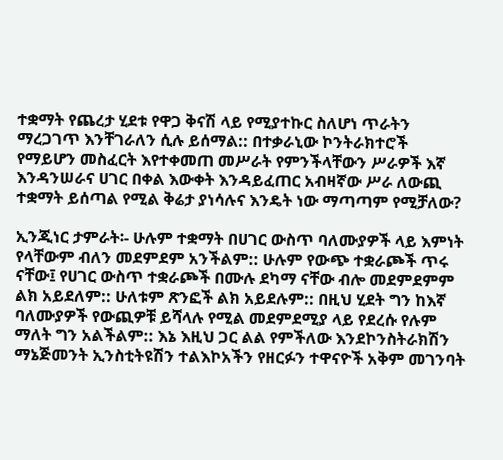ተቋማት የጨረታ ሂደቱ የዋጋ ቅናሽ ላይ የሚያተኩር ስለሆነ ጥራትን ማረጋገጥ እንቸገራለን ሲሉ ይሰማል:: በተቃራኒው ኮንትራክተሮች የማይሆን መስፈርት እየተቀመጠ መሥራት የምንችላቸውን ሥራዎች እኛ እንዳንሠራና ሀገር በቀል እውቀት እንዳይፈጠር አብዛኛው ሥራ ለውጪ ተቋማት ይሰጣል የሚል ቅሬታ ያነሳሉና እንዴት ነው ማጣጣም የሚቻለው?

ኢንጂነር ታምራት፡- ሁሉም ተቋማት በሀገር ውስጥ ባለሙያዎች ላይ እምነት የላቸውም ብለን መደምደም አንችልም:: ሁሉም የውጭ ተቋራጮች ጥሩ ናቸው፤ የሀገር ውስጥ ተቋራጮች በሙሉ ደካማ ናቸው ብሎ መደምደምም ልክ አይደለም:: ሁለቱም ጽንፎች ልክ አይደሉም:: በዚህ ሂደት ግን ከእኛ ባለሙያዎች የውጪዎቹ ይሻላሉ የሚል መደምደሚያ ላይ የደረሱ የሉም ማለት ግን አልችልም:: እኔ እዚህ ጋር ልል የምችለው እንደኮንስትራክሽን ማኔጅመንት ኢንስቲትዩሽን ተልእኮአችን የዘርፉን ተዋናዮች አቅም መገንባት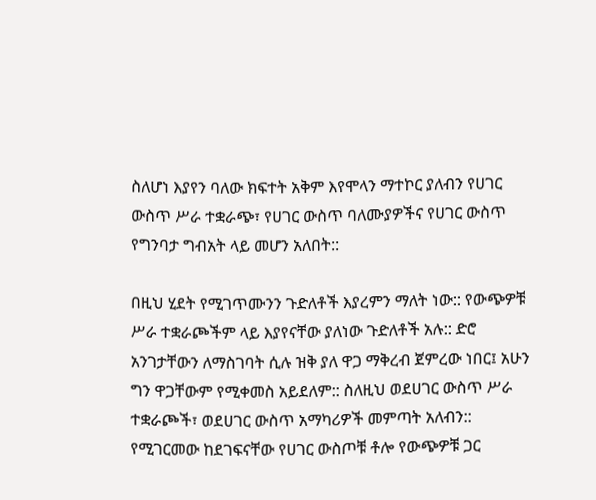ስለሆነ እያየን ባለው ክፍተት አቅም እየሞላን ማተኮር ያለብን የሀገር ውስጥ ሥራ ተቋራጭ፣ የሀገር ውስጥ ባለሙያዎችና የሀገር ውስጥ የግንባታ ግብአት ላይ መሆን አለበት::

በዚህ ሂደት የሚገጥሙንን ጉድለቶች እያረምን ማለት ነው:: የውጭዎቹ ሥራ ተቋራጮችም ላይ እያየናቸው ያለነው ጉድለቶች አሉ:: ድሮ አንገታቸውን ለማስገባት ሲሉ ዝቅ ያለ ዋጋ ማቅረብ ጀምረው ነበር፤ አሁን ግን ዋጋቸውም የሚቀመስ አይደለም:: ስለዚህ ወደሀገር ውስጥ ሥራ ተቋራጮች፣ ወደሀገር ውስጥ አማካሪዎች መምጣት አለብን:: የሚገርመው ከደገፍናቸው የሀገር ውስጦቹ ቶሎ የውጭዎቹ ጋር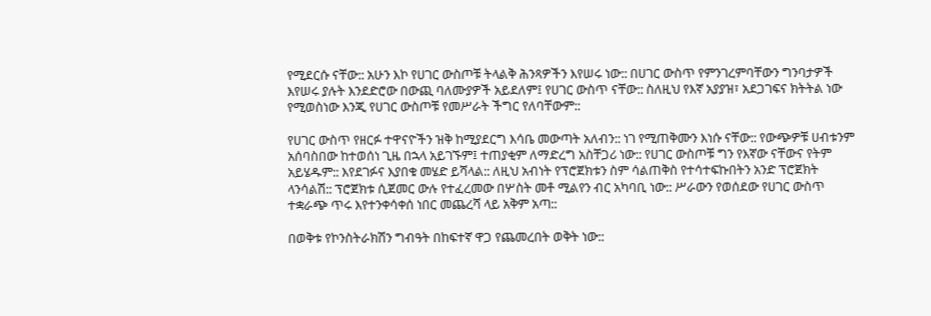የሚደርሱ ናቸው:: አሁን እኮ የሀገር ውስጦቹ ትላልቅ ሕንጻዎችን እየሠሩ ነው:: በሀገር ውስጥ የምንገረምባቸውን ግንባታዎች እየሠሩ ያሉት እንደድሮው በውጪ ባለሙያዎች አይደለም፤ የሀገር ውስጥ ናቸው:: ስለዚህ የእኛ አያያዝ፣ አደጋገፍና ክትትል ነው የሚወስነው እንጂ የሀገር ውስጦቹ የመሥራት ችግር የለባቸውም::

የሀገር ውስጥ የዘርፉ ተዋናዮችን ዝቅ ከሚያደርግ እሳቤ መውጣት አለብን:: ነገ የሚጠቅሙን እነሱ ናቸው:: የውጭዎቹ ሀብቱንም አሰባስበው ከተወሰነ ጊዜ በኋላ አይገኙም፤ ተጠያቂም ለማድረግ አስቸጋሪ ነው:: የሀገር ውስጦቹ ግን የእኛው ናቸውና የትም አይሄዱም:: እየደገፉና እያበቁ መሄድ ይሻላል:: ለዚህ አብነት የፕሮጀክቱን ስም ሳልጠቅስ የተሳተፍኩበትን አንድ ፕሮጀክት ላንሳልሽ:: ፕሮጀክቱ ሲጀመር ውሉ የተፈረመው በሦስት መቶ ሚልየን ብር አካባቢ ነው:: ሥራውን የወሰደው የሀገር ውስጥ ተቋራጭ ጥሩ እየተንቀሳቀሰ ነበር መጨረሻ ላይ አቅም አጣ::

በወቅቱ የኮንስትራክሽን ግብዓት በከፍተኛ ዋጋ የጨመረበት ወቅት ነው::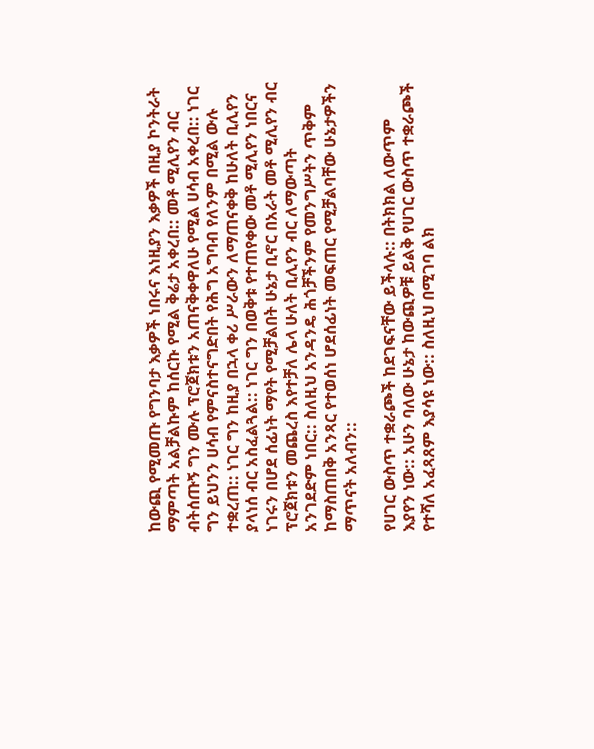ከውጪ የሚመጡ የግንባታ እቃዎች ነበሩና እነዚያን እቃዎች በዚያ ኮንትራት ማምጣት አልቻልኩም ከሰርኩ የሚል ቅሬታ አቀረበ:: መቶ ሚሊየን ብር ብትሰጡኝ ግን ሙሉ ፕሮጀክቱን አጠናቅቀዋለሁ የሚል ሀሳብ አቀረበ:: ነገር ግን ይህንን ሀሳብ የምናስተናግድበት የሕግ አግባብ የለንም በሚል ውሉ ተቋረጠ:: ነገር ግን ከዚያ በኋላ ቀሪ ሥራውን ለማጠናቀቅ ከሁለት ቢሊየን ያላነሰ ብር አስፈልጓል:: ነገር ግን በወቅቱ የተጠየቀው መቶ ሚሊየን ነበርና ነገሩን በሆደ ሰፊነት ማየት የሚቻልበት ሁኔታ ቢኖር በአራት መቶ ሚሊየን ብር ፕሮጀክቱን መጨረስ እየተቻለ ሌላ ሁለት ቢሊየን ብር ለማውጣት አንገደድም ነበር:: ስለዚህ አንዳንዴ ሕጎቻችንም የመንግሥትን ጥቅም ከማስጠበቅ አንጻር የተወሰነ ሆደሰፊነት መፍጠር የሚቻልባቸው ሁኔታዎችን ማጥናት አለብን::

የሀገር ውስጥ ተቋራጮች ከደገፍናቸው ይችላሉ:: በትክክል ለውጥም እያየን ነው:: አሁን ባለው ሁኔታ ከውጪዎቹ ይልቅ የሀገር ውስጥ ተቋራጮች የተሻለ አፈጻጸም እያሳዩ ነው:: ስለዚህ በሚገባ ልክ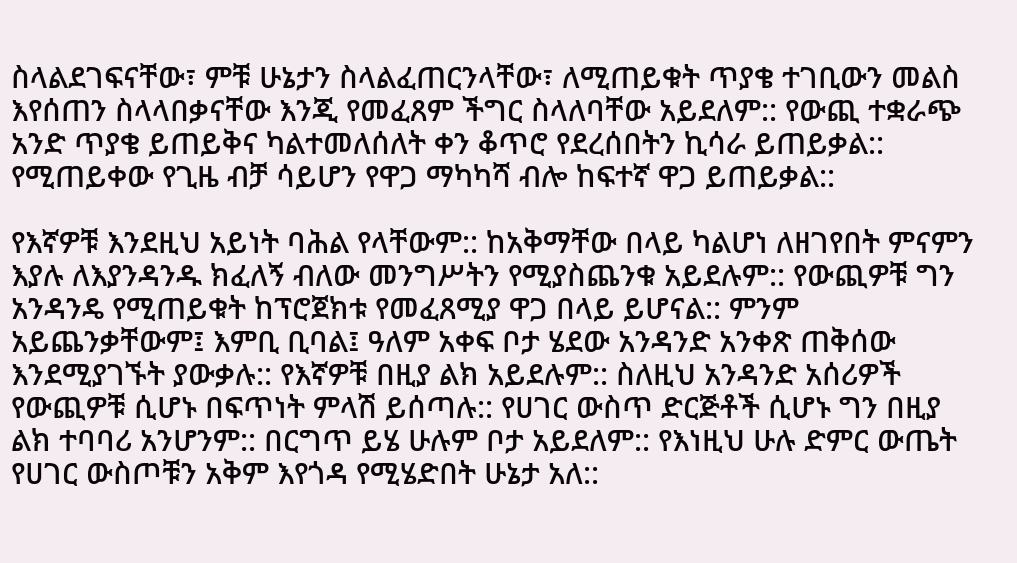ስላልደገፍናቸው፣ ምቹ ሁኔታን ስላልፈጠርንላቸው፣ ለሚጠይቁት ጥያቄ ተገቢውን መልስ እየሰጠን ስላላበቃናቸው እንጂ የመፈጸም ችግር ስላለባቸው አይደለም:: የውጪ ተቋራጭ አንድ ጥያቄ ይጠይቅና ካልተመለሰለት ቀን ቆጥሮ የደረሰበትን ኪሳራ ይጠይቃል:: የሚጠይቀው የጊዜ ብቻ ሳይሆን የዋጋ ማካካሻ ብሎ ከፍተኛ ዋጋ ይጠይቃል::

የእኛዎቹ እንደዚህ አይነት ባሕል የላቸውም:: ከአቅማቸው በላይ ካልሆነ ለዘገየበት ምናምን እያሉ ለእያንዳንዱ ክፈለኝ ብለው መንግሥትን የሚያስጨንቁ አይደሉም:: የውጪዎቹ ግን አንዳንዴ የሚጠይቁት ከፕሮጀክቱ የመፈጸሚያ ዋጋ በላይ ይሆናል:: ምንም አይጨንቃቸውም፤ እምቢ ቢባል፤ ዓለም አቀፍ ቦታ ሄደው አንዳንድ አንቀጽ ጠቅሰው እንደሚያገኙት ያውቃሉ:: የእኛዎቹ በዚያ ልክ አይደሉም:: ስለዚህ አንዳንድ አሰሪዎች የውጪዎቹ ሲሆኑ በፍጥነት ምላሽ ይሰጣሉ:: የሀገር ውስጥ ድርጅቶች ሲሆኑ ግን በዚያ ልክ ተባባሪ አንሆንም:: በርግጥ ይሄ ሁሉም ቦታ አይደለም:: የእነዚህ ሁሉ ድምር ውጤት የሀገር ውስጦቹን አቅም እየጎዳ የሚሄድበት ሁኔታ አለ::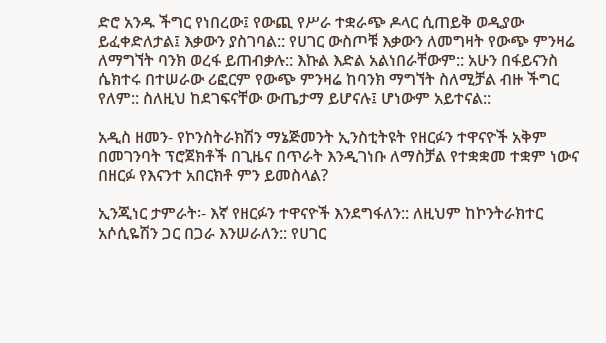ድሮ አንዱ ችግር የነበረው፤ የውጪ የሥራ ተቋራጭ ዶላር ሲጠይቅ ወዲያው ይፈቀድለታል፤ እቃውን ያስገባል:: የሀገር ውስጦቹ እቃውን ለመግዛት የውጭ ምንዛሬ ለማግኘት ባንክ ወረፋ ይጠብቃሉ:: እኩል እድል አልነበራቸውም:: አሁን በፋይናንስ ሴክተሩ በተሠራው ሪፎርም የውጭ ምንዛሬ ከባንክ ማግኘት ስለሚቻል ብዙ ችግር የለም:: ስለዚህ ከደገፍናቸው ውጤታማ ይሆናሉ፤ ሆነውም አይተናል::

አዲስ ዘመን- የኮንስትራክሽን ማኔጅመንት ኢንስቲትዩት የዘርፉን ተዋናዮች አቅም በመገንባት ፕሮጀክቶች በጊዜና በጥራት እንዲገነቡ ለማስቻል የተቋቋመ ተቋም ነውና በዘርፉ የእናንተ አበርክቶ ምን ይመስላል?

ኢንጂነር ታምራት፡- እኛ የዘርፉን ተዋናዮች እንደግፋለን:: ለዚህም ከኮንትራክተር አሶሲዬሽን ጋር በጋራ እንሠራለን:: የሀገር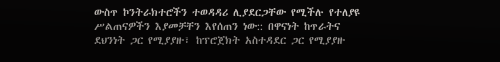ውስጥ ኮንትራክተሮችን ተወዳዳሪ ሊያደርጋቸው የሚችሉ የተለያዩ ሥልጠናዎችን እያመቻቸን እየሰጠን ነው:: በዋናነት ከጥራትና ደህንነት ጋር የሚያያዙ፣ ከፕሮጀክት አስተዳደር ጋር የሚያያዙ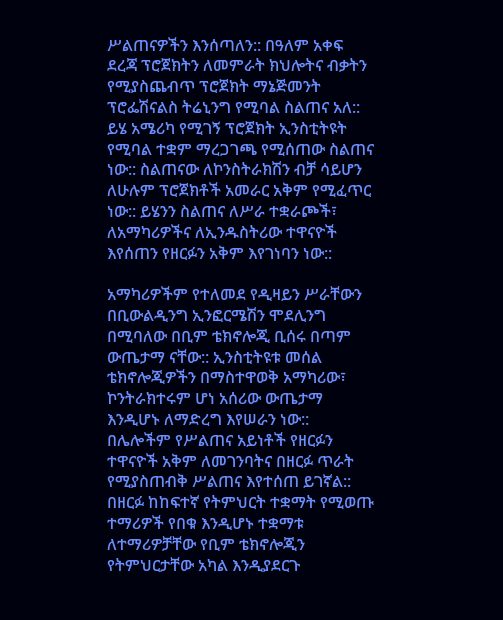ሥልጠናዎችን እንሰጣለን:: በዓለም አቀፍ ደረጃ ፕሮጀክትን ለመምራት ክህሎትና ብቃትን የሚያስጨብጥ ፕሮጀክት ማኔጅመንት ፕሮፌሽናልስ ትሬኒንግ የሚባል ስልጠና አለ:: ይሄ አሜሪካ የሚገኝ ፕሮጀክት ኢንስቲትዩት የሚባል ተቋም ማረጋገጫ የሚሰጠው ስልጠና ነው:: ስልጠናው ለኮንስትራክሽን ብቻ ሳይሆን ለሁሉም ፕሮጀክቶች አመራር አቅም የሚፈጥር ነው:: ይሄንን ስልጠና ለሥራ ተቋራጮች፣ ለአማካሪዎችና ለኢንዱስትሪው ተዋናዮች እየሰጠን የዘርፉን አቅም እየገነባን ነው::

አማካሪዎችም የተለመደ የዲዛይን ሥራቸውን በቢውልዲንግ ኢንፎርሜሽን ሞደሊንግ በሚባለው በቢም ቴክኖሎጂ ቢሰሩ በጣም ውጤታማ ናቸው:: ኢንስቲትዩቱ መሰል ቴክኖሎጂዎችን በማስተዋወቅ አማካሪው፣ ኮንትራክተሩም ሆነ አሰሪው ውጤታማ እንዲሆኑ ለማድረግ እየሠራን ነው:: በሌሎችም የሥልጠና አይነቶች የዘርፉን ተዋናዮች አቅም ለመገንባትና በዘርፉ ጥራት የሚያስጠብቅ ሥልጠና እየተሰጠ ይገኛል:: በዘርፉ ከከፍተኛ የትምህርት ተቋማት የሚወጡ ተማሪዎች የበቁ እንዲሆኑ ተቋማቱ ለተማሪዎቻቸው የቢም ቴክኖሎጂን የትምህርታቸው አካል እንዲያደርጉ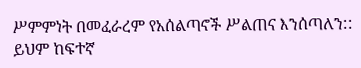ሥምምነት በመፈራረም የአሰልጣኖች ሥልጠና እንሰጣለን:: ይህም ከፍተኛ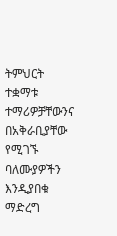ትምህርት ተቋማቱ ተማሪዎቻቸውንና በአቅራቢያቸው የሚገኙ ባለሙያዎችን እንዲያበቁ ማድረግ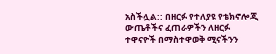አስችሏል:: በዘርፉ የተለያዩ የቴክኖሎጂ ውጤቶችና ፈጠራዎችን ለዘርፉ ተዋናዮች በማስተዋወቅ ሚናችንን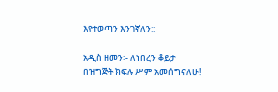እየተወጣን እንገኛለን::

አዲስ ዘመን፡- ለነበረን ቆይታ በዝግጅት ክፍሉ ሥም አመሰግናለሁ!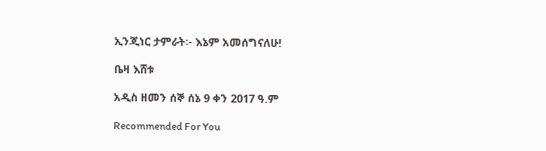ኢንጂነር ታምራት፡- እኔም አመሰግናለሁ!

ቤዛ እሸቱ

አዲስ ዘመን ሰኞ ሰኔ 9 ቀን 2017 ዓ.ም

Recommended For You